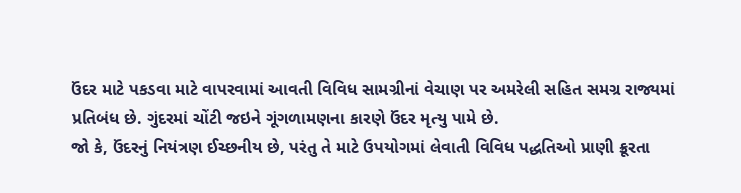ઉંદર માટે પકડવા માટે વાપરવામાં આવતી વિવિધ સામગ્રીનાં વેચાણ પર અમરેલી સહિત સમગ્ર રાજ્યમાં પ્રતિબંધ છે. ગુંદરમાં ચોંટી જઇને ગૂંગળામણના કારણે ઉંદર મૃત્યુ પામે છે.
જો કે, ઉંદરનું નિયંત્રણ ઈચ્છનીય છે, પરંતુ તે માટે ઉપયોગમાં લેવાતી વિવિધ પદ્ધતિઓ પ્રાણી ક્રૂરતા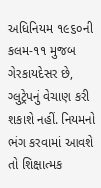અધિનિયમ ૧૯૬૦ની કલમ-૧૧ મુજબ ગેરકાયદેસર છે, ગ્લુટ્રેપનું વેચાણ કરી શકાશે નહીં. નિયમનો ભંગ કરવામાં આવશે તો શિક્ષાત્મક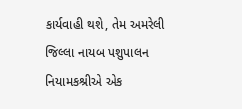કાર્યવાહી થશે, તેમ અમરેલી જિલ્લા નાયબ પશુપાલન નિયામકશ્રીએ એક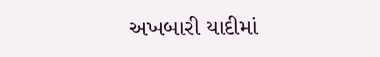અખબારી યાદીમાં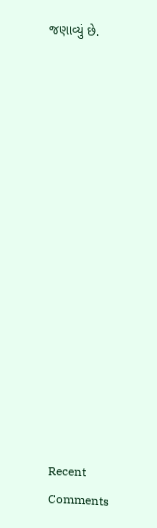જણાવ્યું છે.















Recent Comments